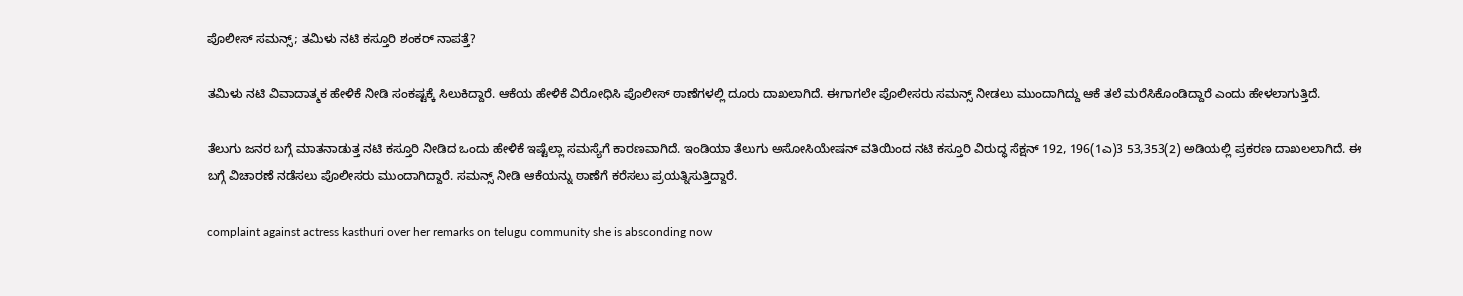ಪೊಲೀಸ್ ಸಮನ್ಸ್; ತಮಿಳು ನಟಿ ಕಸ್ತೂರಿ ಶಂಕರ್ ನಾಪತ್ತೆ?

ತಮಿಳು ನಟಿ ವಿವಾದಾತ್ಮಕ ಹೇಳಿಕೆ ನೀಡಿ ಸಂಕಷ್ಟಕ್ಕೆ ಸಿಲುಕಿದ್ದಾರೆ. ಆಕೆಯ ಹೇಳಿಕೆ ವಿರೋಧಿಸಿ ಪೊಲೀಸ್ ಠಾಣೆಗಳಲ್ಲಿ ದೂರು ದಾಖಲಾಗಿದೆ. ಈಗಾಗಲೇ ಪೊಲೀಸರು ಸಮನ್ಸ್ ನೀಡಲು ಮುಂದಾಗಿದ್ದು ಆಕೆ ತಲೆ ಮರೆಸಿಕೊಂಡಿದ್ದಾರೆ ಎಂದು ಹೇಳಲಾಗುತ್ತಿದೆ.

ತೆಲುಗು ಜನರ ಬಗ್ಗೆ ಮಾತನಾಡುತ್ತ ನಟಿ ಕಸ್ತೂರಿ ನೀಡಿದ ಒಂದು ಹೇಳಿಕೆ ಇಷ್ಟೆಲ್ಲಾ ಸಮಸ್ಯೆಗೆ ಕಾರಣವಾಗಿದೆ. ಇಂಡಿಯಾ ತೆಲುಗು ಅಸೋಸಿಯೇಷನ್ ವತಿಯಿಂದ ನಟಿ ಕಸ್ತೂರಿ ವಿರುದ್ಧ ಸೆಕ್ಷನ್ 192, 196(1ಎ)3 53,353(2) ಅಡಿಯಲ್ಲಿ ಪ್ರಕರಣ ದಾಖಲಲಾಗಿದೆ. ಈ ಬಗ್ಗೆ ವಿಚಾರಣೆ ನಡೆಸಲು ಪೊಲೀಸರು ಮುಂದಾಗಿದ್ದಾರೆ. ಸಮನ್ಸ್ ನೀಡಿ ಆಕೆಯನ್ನು ಠಾಣೆಗೆ ಕರೆಸಲು ಪ್ರಯತ್ನಿಸುತ್ತಿದ್ದಾರೆ.

complaint against actress kasthuri over her remarks on telugu community she is absconding now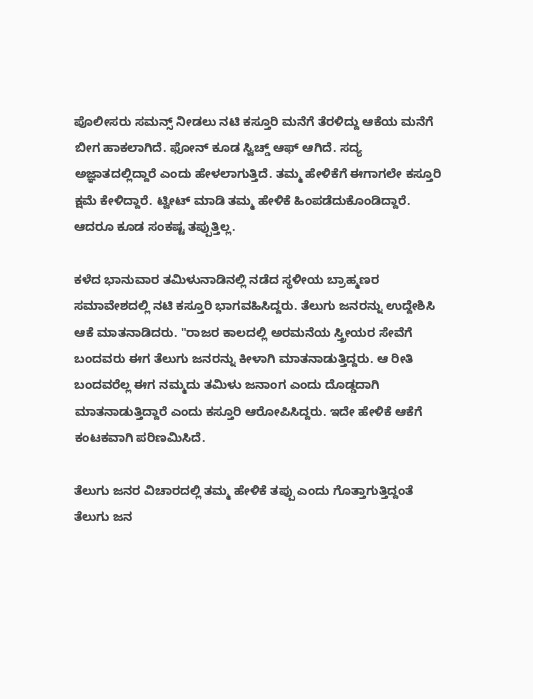ಪೊಲೀಸರು ಸಮನ್ಸ್ ನೀಡಲು ನಟಿ ಕಸ್ತೂರಿ ಮನೆಗೆ ತೆರಳಿದ್ದು ಆಕೆಯ ಮನೆಗೆ ಬೀಗ ಹಾಕಲಾಗಿದೆ. ಫೋನ್ ಕೂಡ ಸ್ವಿಚ್ಡ್ ಆಫ್ ಆಗಿದೆ. ಸದ್ಯ ಅಜ್ಞಾತದಲ್ಲಿದ್ದಾರೆ ಎಂದು ಹೇಳಲಾಗುತ್ತಿದೆ. ತಮ್ಮ ಹೇಳಿಕೆಗೆ ಈಗಾಗಲೇ ಕಸ್ತೂರಿ ಕ್ಷಮೆ ಕೇಳಿದ್ದಾರೆ. ಟ್ವೀಟ್ ಮಾಡಿ ತಮ್ಮ ಹೇಳಿಕೆ ಹಿಂಪಡೆದುಕೊಂಡಿದ್ದಾರೆ. ಆದರೂ ಕೂಡ ಸಂಕಷ್ಟ ತಪ್ಪುತ್ತಿಲ್ಲ.

ಕಳೆದ ಭಾನುವಾರ ತಮಿಳುನಾಡಿನಲ್ಲಿ ನಡೆದ ಸ್ಥಳೀಯ ಬ್ರಾಹ್ಮಣರ ಸಮಾವೇಶದಲ್ಲಿ ನಟಿ ಕಸ್ತೂರಿ ಭಾಗವಹಿಸಿದ್ದರು. ತೆಲುಗು ಜನರನ್ನು ಉದ್ದೇಶಿಸಿ ಆಕೆ ಮಾತನಾಡಿದರು. "ರಾಜರ ಕಾಲದಲ್ಲಿ ಅರಮನೆಯ ಸ್ತ್ರೀಯರ ಸೇವೆಗೆ ಬಂದವರು ಈಗ ತೆಲುಗು ಜನರನ್ನು ಕೀಳಾಗಿ ಮಾತನಾಡುತ್ತಿದ್ದರು. ಆ ರೀತಿ ಬಂದವರೆಲ್ಲ ಈಗ ನಮ್ಮದು ತಮಿಳು ಜನಾಂಗ ಎಂದು ದೊಡ್ಡದಾಗಿ ಮಾತನಾಡುತ್ತಿದ್ದಾರೆ ಎಂದು ಕಸ್ತೂರಿ ಆರೋಪಿಸಿದ್ದರು. ಇದೇ ಹೇಳಿಕೆ ಆಕೆಗೆ ಕಂಟಕವಾಗಿ ಪರಿಣಮಿಸಿದೆ.

ತೆಲುಗು ಜನರ ವಿಚಾರದಲ್ಲಿ ತಮ್ಮ ಹೇಳಿಕೆ ತಪ್ಪು ಎಂದು ಗೊತ್ತಾಗುತ್ತಿದ್ದಂತೆ ತೆಲುಗು ಜನ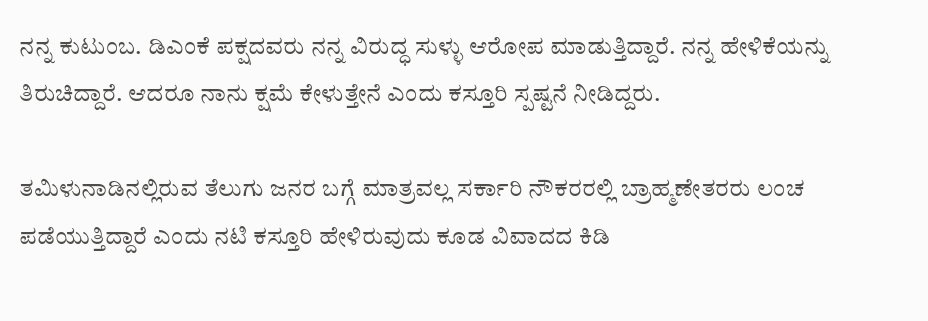ನನ್ನ ಕುಟುಂಬ. ಡಿಎಂಕೆ ಪಕ್ಷದವರು ನನ್ನ ವಿರುದ್ಧ ಸುಳ್ಳು ಆರೋಪ ಮಾಡುತ್ತಿದ್ದಾರೆ. ನನ್ನ ಹೇಳಿಕೆಯನ್ನು ತಿರುಚಿದ್ದಾರೆ. ಆದರೂ ನಾನು ಕ್ಷಮೆ ಕೇಳುತ್ತೇನೆ ಎಂದು ಕಸ್ತೂರಿ ಸ್ಪಷ್ಟನೆ ನೀಡಿದ್ದರು.

ತಮಿಳುನಾಡಿನಲ್ಲಿರುವ ತೆಲುಗು ಜನರ ಬಗ್ಗೆ ಮಾತ್ರವಲ್ಲ ಸರ್ಕಾರಿ ನೌಕರರಲ್ಲಿ ಬ್ರಾಹ್ಮಣೇತರರು ಲಂಚ ಪಡೆಯುತ್ತಿದ್ದಾರೆ ಎಂದು ನಟಿ ಕಸ್ತೂರಿ ಹೇಳಿರುವುದು ಕೂಡ ವಿವಾದದ ಕಿಡಿ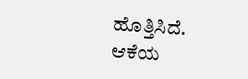ಹೊತ್ತಿಸಿದೆ. ಆಕೆಯ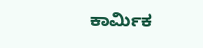ಕಾರ್ಮಿಕ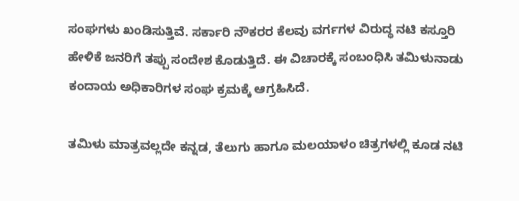ಸಂಘಗಳು ಖಂಡಿಸುತ್ತಿವೆ. ಸರ್ಕಾರಿ ನೌಕರರ ಕೆಲವು ವರ್ಗಗಳ ವಿರುದ್ಧ ನಟಿ ಕಸ್ತೂರಿ ಹೇಳಿಕೆ ಜನರಿಗೆ ತಪ್ಪು ಸಂದೇಶ ಕೊಡುತ್ತಿದೆ. ಈ ವಿಚಾರಕ್ಕೆ ಸಂಬಂಧಿಸಿ ತಮಿಳುನಾಡು ಕಂದಾಯ ಅಧಿಕಾರಿಗಳ ಸಂಘ ಕ್ರಮಕ್ಕೆ ಆಗ್ರಹಿಸಿದೆ.

ತಮಿಳು ಮಾತ್ರವಲ್ಲದೇ ಕನ್ನಡ, ತೆಲುಗು ಹಾಗೂ ಮಲಯಾಳಂ ಚಿತ್ರಗಳಲ್ಲಿ ಕೂಡ ನಟಿ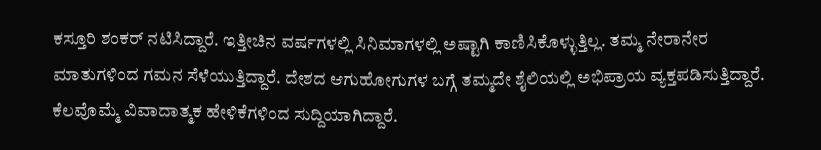ಕಸ್ತೂರಿ ಶಂಕರ್ ನಟಿಸಿದ್ದಾರೆ. ಇತ್ತೀಚಿನ ವರ್ಷಗಳಲ್ಲಿ ಸಿನಿಮಾಗಳಲ್ಲಿ ಅಷ್ಟಾಗಿ ಕಾಣಿಸಿಕೊಳ್ಳುತ್ತಿಲ್ಲ. ತಮ್ಮ ನೇರಾನೇರ ಮಾತುಗಳಿಂದ ಗಮನ ಸೆಳೆಯುತ್ತಿದ್ದಾರೆ. ದೇಶದ ಆಗುಹೋಗುಗಳ ಬಗ್ಗೆ ತಮ್ಮದೇ ಶೈಲಿಯಲ್ಲಿ ಅಭಿಪ್ರಾಯ ವ್ಯಕ್ತಪಡಿಸುತ್ತಿದ್ದಾರೆ. ಕೆಲವೊಮ್ಮೆ ವಿವಾದಾತ್ಮಕ ಹೇಳಿಕೆಗಳಿಂದ ಸುದ್ದಿಯಾಗಿದ್ದಾರೆ.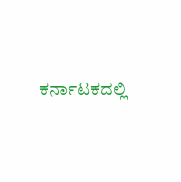ಕರ್ನಾಟಕದಲ್ಲಿ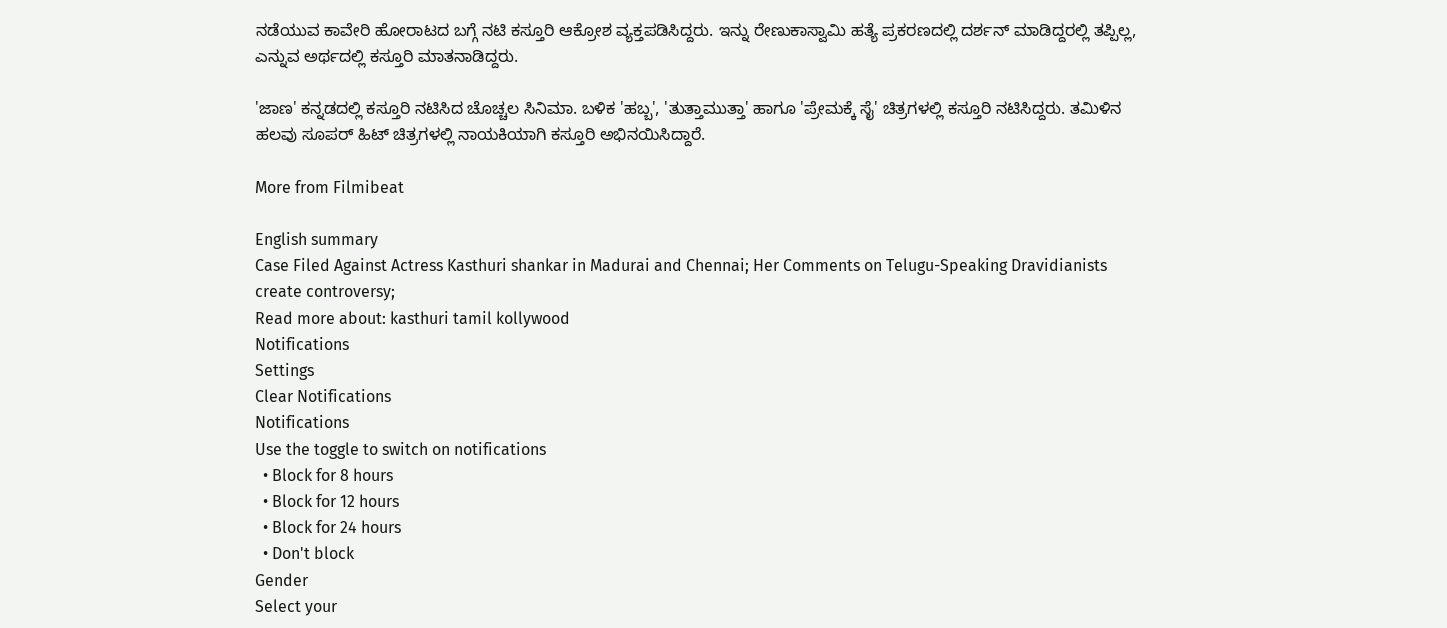ನಡೆಯುವ ಕಾವೇರಿ ಹೋರಾಟದ ಬಗ್ಗೆ ನಟಿ ಕಸ್ತೂರಿ ಆಕ್ರೋಶ ವ್ಯಕ್ತಪಡಿಸಿದ್ದರು. ಇನ್ನು ರೇಣುಕಾಸ್ವಾಮಿ ಹತ್ಯೆ ಪ್ರಕರಣದಲ್ಲಿ ದರ್ಶನ್ ಮಾಡಿದ್ದರಲ್ಲಿ ತಪ್ಪಿಲ್ಲ, ಎನ್ನುವ ಅರ್ಥದಲ್ಲಿ ಕಸ್ತೂರಿ ಮಾತನಾಡಿದ್ದರು.

'ಜಾಣ' ಕನ್ನಡದಲ್ಲಿ ಕಸ್ತೂರಿ ನಟಿಸಿದ ಚೊಚ್ಚಲ ಸಿನಿಮಾ. ಬಳಿಕ 'ಹಬ್ಬ', 'ತುತ್ತಾಮುತ್ತಾ' ಹಾಗೂ 'ಪ್ರೇಮಕ್ಕೆ ಸೈ' ಚಿತ್ರಗಳಲ್ಲಿ ಕಸ್ತೂರಿ ನಟಿಸಿದ್ದರು. ತಮಿಳಿನ ಹಲವು ಸೂಪರ್ ಹಿಟ್ ಚಿತ್ರಗಳಲ್ಲಿ ನಾಯಕಿಯಾಗಿ ಕಸ್ತೂರಿ ಅಭಿನಯಿಸಿದ್ದಾರೆ.

More from Filmibeat

English summary
Case Filed Against Actress Kasthuri shankar in Madurai and Chennai; Her Comments on Telugu-Speaking Dravidianists create controversy;
Read more about: kasthuri tamil kollywood
Notifications
Settings
Clear Notifications
Notifications
Use the toggle to switch on notifications
  • Block for 8 hours
  • Block for 12 hours
  • Block for 24 hours
  • Don't block
Gender
Select your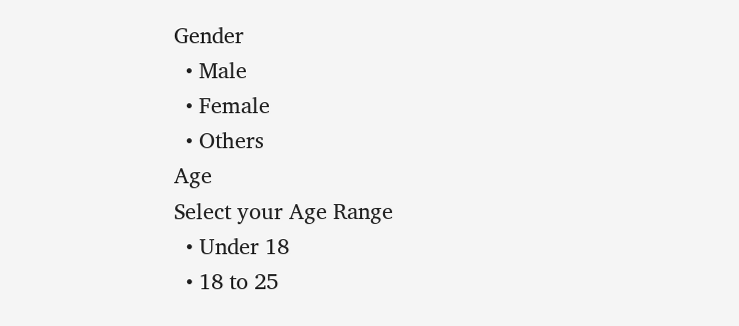Gender
  • Male
  • Female
  • Others
Age
Select your Age Range
  • Under 18
  • 18 to 25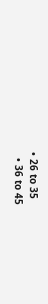• 26 to 35
  • 36 to 45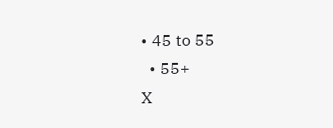• 45 to 55
  • 55+
X